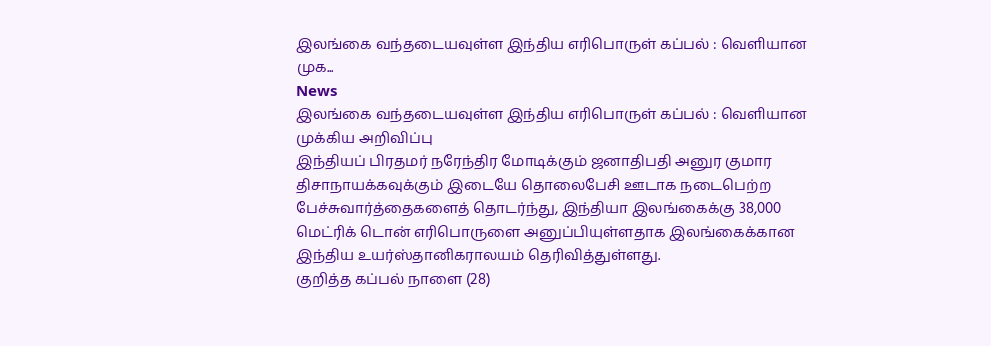இலங்கை வந்தடையவுள்ள இந்திய எரிபொருள் கப்பல் : வெளியான முக...
News
இலங்கை வந்தடையவுள்ள இந்திய எரிபொருள் கப்பல் : வெளியான முக்கிய அறிவிப்பு
இந்தியப் பிரதமர் நரேந்திர மோடிக்கும் ஜனாதிபதி அனுர குமார திசாநாயக்கவுக்கும் இடையே தொலைபேசி ஊடாக நடைபெற்ற பேச்சுவார்த்தைகளைத் தொடர்ந்து, இந்தியா இலங்கைக்கு 38,000 மெட்ரிக் டொன் எரிபொருளை அனுப்பியுள்ளதாக இலங்கைக்கான இந்திய உயர்ஸ்தானிகராலயம் தெரிவித்துள்ளது.
குறித்த கப்பல் நாளை (28)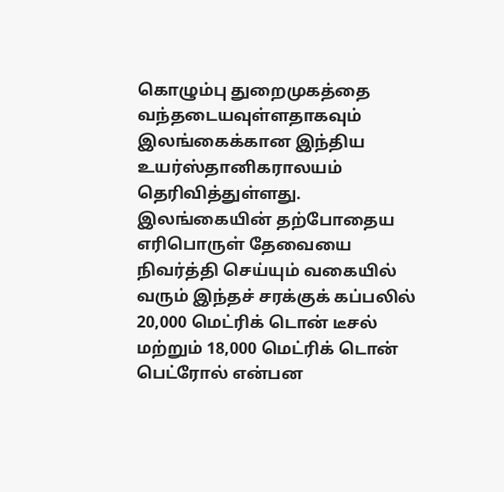கொழும்பு துறைமுகத்தை வந்தடையவுள்ளதாகவும் இலங்கைக்கான இந்திய உயர்ஸ்தானிகராலயம் தெரிவித்துள்ளது.
இலங்கையின் தற்போதைய எரிபொருள் தேவையை நிவர்த்தி செய்யும் வகையில் வரும் இந்தச் சரக்குக் கப்பலில் 20,000 மெட்ரிக் டொன் டீசல் மற்றும் 18,000 மெட்ரிக் டொன் பெட்ரோல் என்பன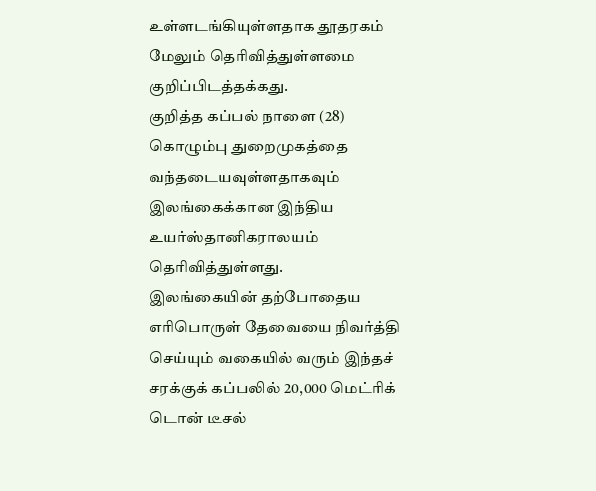உள்ளடங்கியுள்ளதாக தூதரகம் மேலும் தெரிவித்துள்ளமை குறிப்பிடத்தக்கது.
குறித்த கப்பல் நாளை (28) கொழும்பு துறைமுகத்தை வந்தடையவுள்ளதாகவும் இலங்கைக்கான இந்திய உயர்ஸ்தானிகராலயம் தெரிவித்துள்ளது.
இலங்கையின் தற்போதைய எரிபொருள் தேவையை நிவர்த்தி செய்யும் வகையில் வரும் இந்தச் சரக்குக் கப்பலில் 20,000 மெட்ரிக் டொன் டீசல்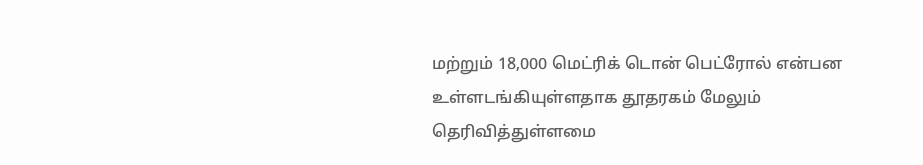மற்றும் 18,000 மெட்ரிக் டொன் பெட்ரோல் என்பன உள்ளடங்கியுள்ளதாக தூதரகம் மேலும் தெரிவித்துள்ளமை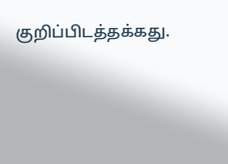குறிப்பிடத்தக்கது.